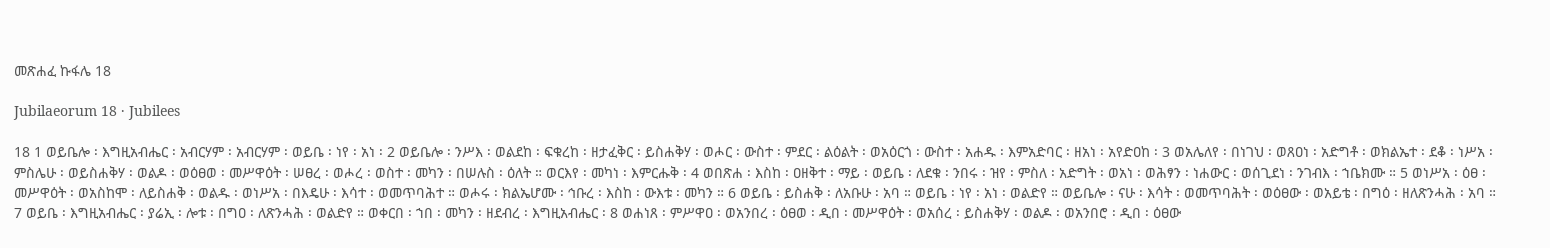መጽሐፈ ኩፋሌ 18

Jubilaeorum 18 · Jubilees

18 1 ወይቤሎ ፡ እግዚአብሔር ፡ አብርሃም ፡ አብርሃም ፡ ወይቤ ፡ ነየ ፡ አነ ፡ 2 ወይቤሎ ፡ ንሥእ ፡ ወልደከ ፡ ፍቁረከ ፡ ዘታፈቅር ፡ ይስሐቅሃ ፡ ወሖር ፡ ውስተ ፡ ምደር ፡ ልዕልት ፡ ወአዕርጎ ፡ ውስተ ፡ አሐዱ ፡ እምአድባር ፡ ዘአነ ፡ አየድዐከ ፡ 3 ወአሌለየ ፡ በነገህ ፡ ወጸዐነ ፡ አድግቶ ፡ ወክልኤተ ፡ ደቆ ፡ ነሥአ ፡ ምስሌሁ ፡ ወይስሐቅሃ ፡ ወልዶ ፡ ወዕፀወ ፡ መሥዋዕት ፡ ሠፀረ ፡ ወሖረ ፡ ወስተ ፡ መካን ፡ በሠሉስ ፡ ዕለት ። ወርእየ ፡ መካነ ፡ እምርሑቅ ፡ 4 ወበጽሐ ፡ እስከ ፡ ዐዘቅተ ፡ ማይ ፡ ወይቤ ፡ ለደቁ ፡ ንበሩ ፡ ዝየ ፡ ምስለ ፡ አድግት ፡ ወአነ ፡ ወሕፃን ፡ ነሐውር ፡ ወሰጊደነ ፡ ንገብእ ፡ ኀቤክሙ ። 5 ወነሥአ ፡ ዕፀ ፡ መሥዋዕት ፡ ወአስከሞ ፡ ለይስሐቅ ፡ ወልዱ ፡ ወነሥአ ፡ በእዴሁ ፡ እሳተ ፡ ወመጥባሕተ ። ወሖሩ ፡ ክልኤሆሙ ፡ ኅቡረ ፡ እስከ ፡ ውእቱ ፡ መካን ። 6 ወይቤ ፡ ይስሐቅ ፡ ለአቡሁ ፡ አባ ። ወይቤ ፡ ነየ ፡ አነ ፡ ወልድየ ። ወይቤሎ ፡ ናሁ ፡ እሳት ፡ ወመጥባሕት ፡ ወዕፀው ፡ ወአይቴ ፡ በግዕ ፡ ዘለጽንሓሕ ፡ አባ ። 7 ወይቤ ፡ እግዚአብሔር ፡ ያሬኢ ፡ ሎቱ ፡ በግዐ ፡ ለጽንሓሕ ፡ ወልድየ ። ወቀርበ ፡ ኀበ ፡ መካን ፡ ዘደብረ ፡ እግዚአብሔር ፡ 8 ወሐነጸ ፡ ምሥዋዐ ፡ ወአንበረ ፡ ዕፀወ ፡ ዲበ ፡ መሥዋዕት ፡ ወአሰረ ፡ ይስሐቅሃ ፡ ወልዶ ፡ ወአንበሮ ፡ ዲበ ፡ ዕፀው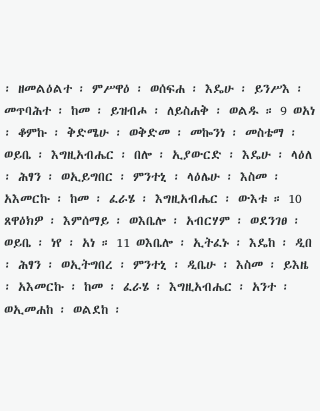፡ ዘመልዕልተ ፡ ምሥዋዕ ፡ ወሰፍሐ ፡ እዴሁ ፡ ይንሥእ ፡ መጥባሕተ ፡ ከመ ፡ ይዝብሖ ፡ ለይስሐቅ ፡ ወልዱ ። 9 ወአነ ፡ ቆምኩ ፡ ቅድሜሁ ፡ ወቅድመ ፡ መኰንነ ፡ መስቴማ ፡ ወይቤ ፡ እግዚአብሔር ፡ በሎ ፡ ኢያውርድ ፡ እዴሁ ፡ ላዕለ ፡ ሕፃን ፡ ወኢይግበር ፡ ምንተኒ ፡ ላዕሌሁ ፡ እስመ ፡ አእመርኩ ፡ ከመ ፡ ፈራሄ ፡ እግዚአብሔር ፡ ውእቱ ። 10 ጸዋዕክዎ ፡ እምሰማይ ፡ ወእቤሎ ፡ አብርሃም ፡ ወደንገፀ ፡ ወይቤ ፡ ነየ ፡ አነ ። 11 ወእቤሎ ፡ ኢትፈኑ ፡ እዴከ ፡ ዲበ ፡ ሕፃን ፡ ወኢትግበረ ፡ ምንተኒ ፡ ዲቤሁ ፡ እስመ ፡ ይእዜ ፡ አእመርኩ ፡ ከመ ፡ ፈራሄ ፡ እግዚአብሔር ፡ አንተ ፡ ወኢመሐከ ፡ ወልደከ ፡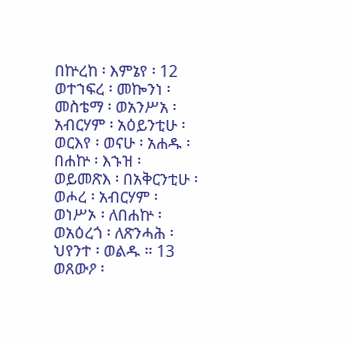በኵረከ ፡ እምኔየ ፡ 12 ወተኀፍረ ፡ መኰንነ ፡ መስቴማ ፡ ወአንሥአ ፡ አብርሃም ፡ አዕይንቲሁ ፡ ወርእየ ፡ ወናሁ ፡ አሐዱ ፡ በሐኵ ፡ እኁዝ ፡ ወይመጽእ ፡ በአቅርንቲሁ ፡ ወሖረ ፡ አብርሃም ፡ ወነሥኦ ፡ ለበሐኵ ፡ ወአዕረጎ ፡ ለጽንሓሕ ፡ ህየንተ ፡ ወልዱ ። 13 ወጸውዖ ፡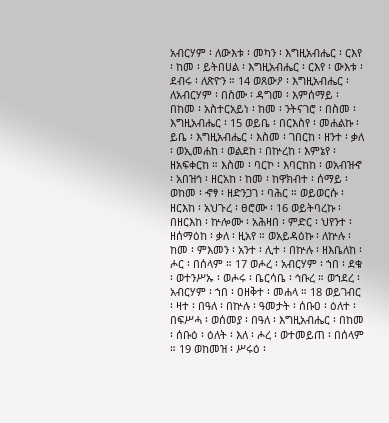አብርሃም ፡ ለውእቱ ፡ መካን ፡ እግዚአብሔር ፡ ርእየ ፡ ከመ ፡ ይትበሀል ፡ እግዚአብሔር ፡ ርእየ ፡ ውእቱ ፡ ደብሩ ፡ ለጽዮን ። 14 ወጸውዖ ፡ እግዚአብሔር ፡ ለአብርሃም ፡ በስሙ ፡ ዳግመ ፡ እምሰማይ ፡ በከመ ፡ አስተርአይነ ፡ ከመ ፡ ንትናገሮ ፡ በስመ ፡ እግዚአብሔር ፡ 15 ወይቤ ፡ በርእስየ ፡ መሐልኩ ፡ ይቤ ፡ እግዚአብሔር ፡ እስመ ፡ ገበርከ ፡ ዘንተ ፡ ቃለ ፡ ወኢመሐከ ፡ ወልደከ ፡ በኵረከ ፡ እምኔየ ፡ ዘአፍቀርከ ። እስመ ፡ ባርኮ ፡ እባርከከ ፡ ወአብዝኆ ፡ አበዝኅ ፡ ዘርአከ ፡ ከመ ፡ ከዋክብተ ፡ ሰማይ ፡ ወከመ ፡ ኆፃ ፡ ዘድንጋገ ፡ ባሕር ። ወይወርሱ ፡ ዘርእከ ፡ አህጉረ ፡ ፀሮሙ ፡ 16 ወይትባረኩ ፡ በዘርእከ ፡ ኵሎሙ ፡ አሕዛበ ፡ ምድር ፡ ህየንተ ፡ ዘሰማዕከ ፡ ቃለ ፡ ዚአየ ። ወአይዳዕኩ ፡ ለኵሉ ፡ ከመ ፡ ምእመን ፡ አንተ ፡ ሊተ ፡ በኵሉ ፡ ዘእቤለከ ፡ ሖር ፡ በሰላም ። 17 ወሖረ ፡ አብርሃም ፡ ኀበ ፡ ደቁ ፡ ወተንሥኡ ፡ ወሖሩ ፡ ቤርሳቤ ፡ ኅቡረ ። ወኀደረ ፡ አብርሃም ፡ ኀበ ፡ ዐዘቅተ ፡ መሐላ ። 18 ወይገብር ፡ ዛተ ፡ በዓለ ፡ በኵሉ ፡ ዓመታት ፡ ሰቡዐ ፡ ዕለተ ፡ በፍሥሓ ፡ ወሰመያ ፡ በዓለ ፡ እግዚአብሔር ፡ በከመ ፡ ሰቡዕ ፡ ዕለት ፡ እለ ፡ ሖረ ፡ ወተመይጠ ፡ በሰላም ። 19 ወከመዝ ፡ ሥሩዕ ፡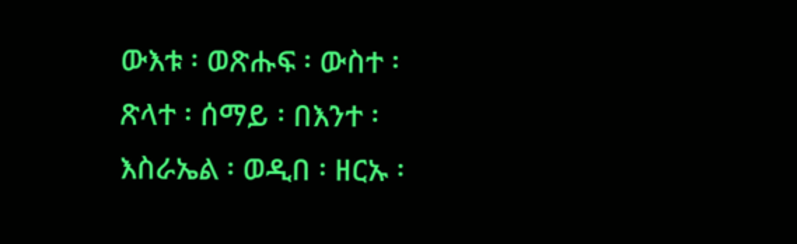ውእቱ ፡ ወጽሑፍ ፡ ውስተ ፡ ጽላተ ፡ ሰማይ ፡ በእንተ ፡ እስራኤል ፡ ወዲበ ፡ ዘርኡ ፡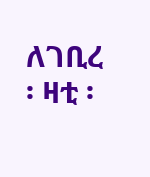ለገቢረ ፡ ዛቲ ፡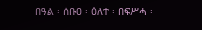በዓል ፡ ሰቡዐ ፡ ዕለተ ፡ በፍሥሓ ፡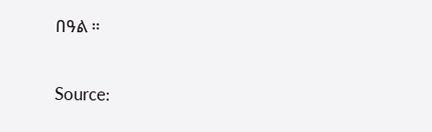በዓል ።

Source: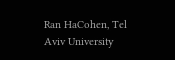Ran HaCohen, Tel Aviv University